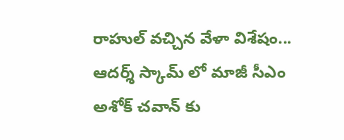రాహుల్ వచ్చిన వేళా విశేషం... ఆదర్శ్ స్కామ్ లో మాజీ సీఎం అశోక్ చవాన్ కు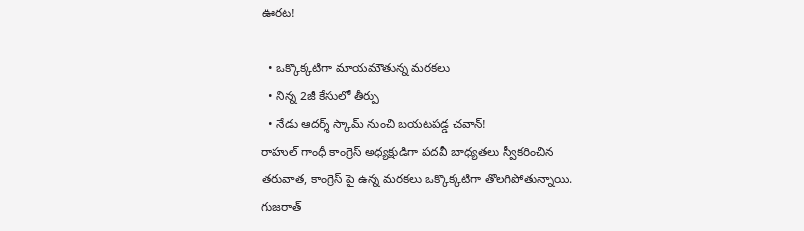ఊరట!

  • ఒక్కొక్కటిగా మాయమౌతున్న మరకలు
  • నిన్న 2జీ కేసులో తీర్పు
  • నేడు ఆదర్శ్ స్కామ్ నుంచి బయటపడ్డ చవాన్!
రాహుల్ గాంధీ కాంగ్రెస్ అధ్యక్షుడిగా పదవీ బాధ్యతలు స్వీకరించిన తరువాత, కాంగ్రెస్ పై ఉన్న మరకలు ఒక్కొక్కటిగా తొలగిపోతున్నాయి. గుజరాత్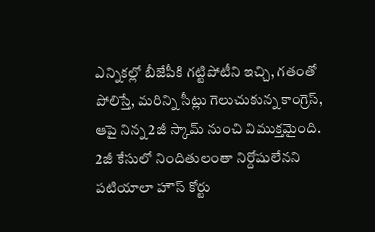ఎన్నికల్లో బీజేపీకి గట్టిపోటీని ఇచ్చి, గతంతో పోలిస్తే, మరిన్ని సీట్లు గెలుచుకున్న కాంగ్రెస్, ఆపై నిన్న 2జీ స్కామ్ నుంచి విముక్తమైంది. 2జీ కేసులో నిందితులంతా నిర్దోషులేనని పటియాలా హౌస్ కోర్టు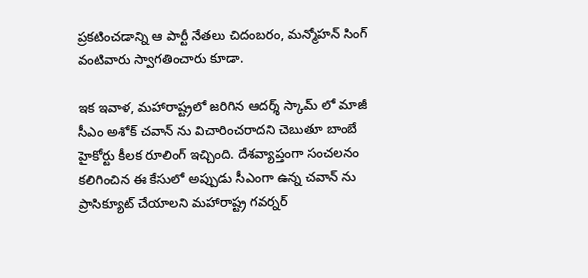ప్రకటించడాన్ని ఆ పార్టీ నేతలు చిదంబరం, మన్మోహన్ సింగ్ వంటివారు స్వాగతించారు కూడా.

ఇక ఇవాళ, మహారాష్ట్రలో జరిగిన ఆదర్శ్ స్కామ్ లో మాజీ సీఎం అశోక్ చవాన్ ను విచారించరాదని చెబుతూ బాంబే హైకోర్టు కీలక రూలింగ్ ఇచ్చింది. దేశవ్యాప్తంగా సంచలనం కలిగించిన ఈ కేసులో అప్పుడు సీఎంగా ఉన్న చవాన్ ను ప్రాసిక్యూట్ చేయాలని మహారాష్ట్ర గవర్నర్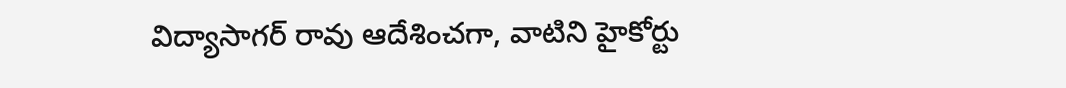విద్యాసాగర్ రావు ఆదేశించగా, వాటిని హైకోర్టు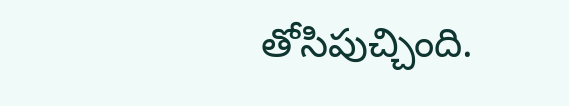తోసిపుచ్చింది.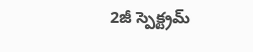2జీ స్పెక్ట్రమ్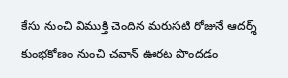కేసు నుంచి విముక్తి చెందిన మరుసటి రోజునే ఆదర్శ్ కుంభకోణం నుంచి చవాన్ ఊరట పొందడం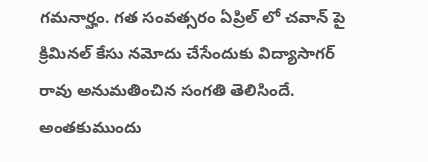గమనార్హం. గత సంవత్సరం ఏప్రిల్ లో చవాన్ పై క్రిమినల్ కేసు నమోదు చేసేందుకు విద్యాసాగర్ రావు అనుమతించిన సంగతి తెలిసిందే. అంతకుముందు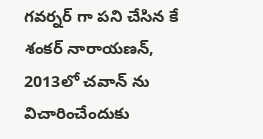గవర్నర్ గా పని చేసిన కే శంకర్ నారాయణన్, 2013లో చవాన్ ను విచారించేందుకు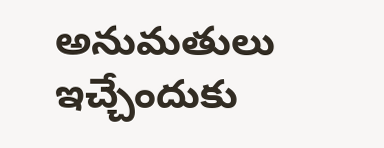అనుమతులు ఇచ్చేందుకు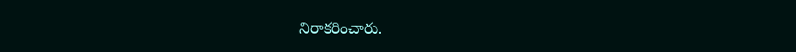నిరాకరించారు.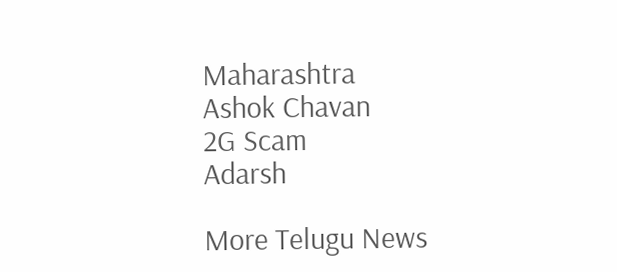Maharashtra
Ashok Chavan
2G Scam
Adarsh

More Telugu News